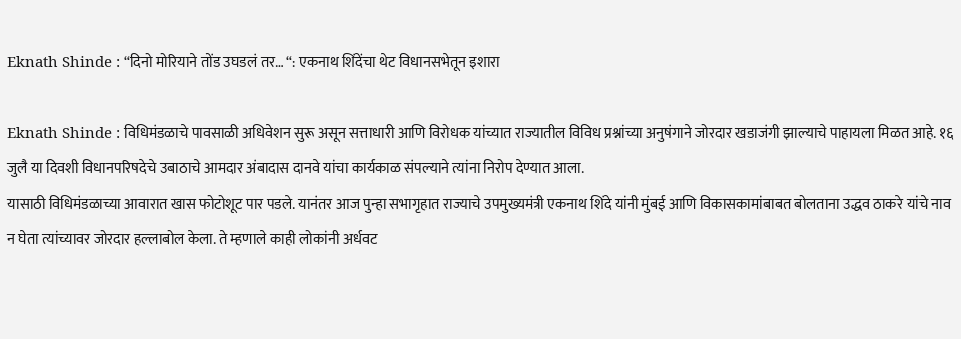Eknath Shinde : “दिनो मोरियाने तोंड उघडलं तर… “: एकनाथ शिंदेंचा थेट विधानसभेतून इशारा

Eknath Shinde : विधिमंडळाचे पावसाळी अधिवेशन सुरू असून सत्ताधारी आणि विरोधक यांच्यात राज्यातील विविध प्रश्नांच्या अनुषंगाने जोरदार खडाजंगी झाल्याचे पाहायला मिळत आहे. १६ जुलै या दिवशी विधानपरिषदेचे उबाठाचे आमदार अंबादास दानवे यांचा कार्यकाळ संपल्याने त्यांना निरोप देण्यात आला.
यासाठी विधिमंडळाच्या आवारात खास फोटोशूट पार पडले. यानंतर आज पुन्हा सभागृहात राज्याचे उपमुख्यमंत्री एकनाथ शिंदे यांनी मुंबई आणि विकासकामांबाबत बोलताना उद्धव ठाकरे यांचे नाव न घेता त्यांच्यावर जोरदार हल्लाबोल केला. ते म्हणाले काही लोकांनी अर्धवट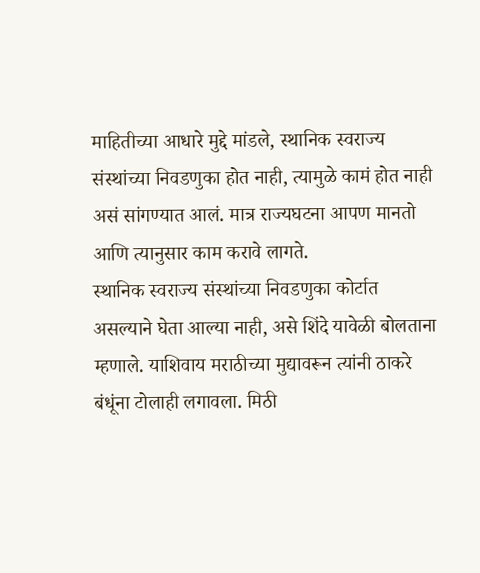माहितीच्या आधारे मुद्दे मांडले, स्थानिक स्वराज्य संस्थांच्या निवडणुका होत नाही, त्यामुळे कामं होत नाही असं सांगण्यात आलं. मात्र राज्यघटना आपण मानतो आणि त्यानुसार काम करावे लागते.
स्थानिक स्वराज्य संस्थांच्या निवडणुका कोर्टात असल्याने घेता आल्या नाही, असे शिंदे यावेळी बोलताना म्हणाले. याशिवाय मराठीच्या मुद्यावरून त्यांनी ठाकरे बंधूंना टोलाही लगावला. मिठी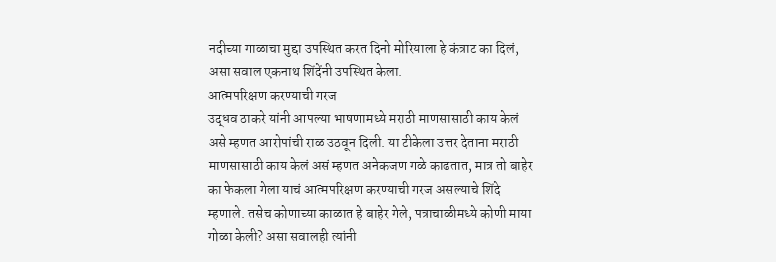नदीच्या गाळाचा मुद्दा उपस्थित करत दिनो मोरियाला हे कंत्राट का दिलं, असा सवाल एकनाथ शिंदेंनी उपस्थित केला.
आत्मपरिक्षण करण्याची गरज
उद्धव ठाकरे यांनी आपल्या भाषणामध्ये मराठी माणसासाठी काय केलं असे म्हणत आरोपांची राळ उठवून दिली. या टीकेला उत्तर देताना मराठी माणसासाठी काय केलं असं म्हणत अनेकजण गळे काढतात, मात्र तो बाहेर का फेकला गेला याचं आत्मपरिक्षण करण्याची गरज असल्याचे शिंदे म्हणाले. तसेच कोणाच्या काळात हे बाहेर गेले, पत्राचाळीमध्ये कोणी माया गोळा केली? असा सवालही त्यांनी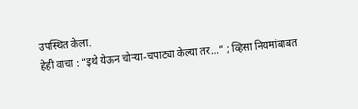उपस्थित केला.
हेही वाचा : “इथे येऊन चोऱ्या-चपाट्या केल्या तर…” ; व्हिसा नियमांबाबत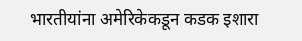भारतीयांना अमेरिकेकडून कडक इशारा